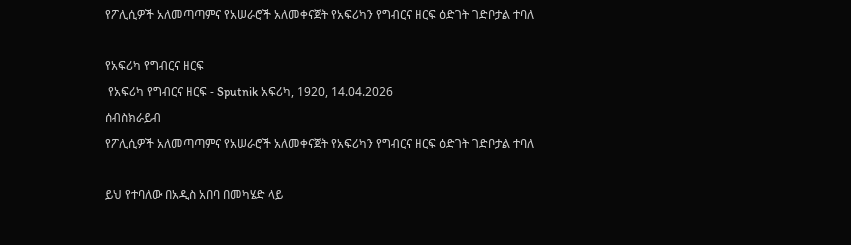የፖሊሲዎች አለመጣጣምና የአሠራሮች አለመቀናጀት የአፍሪካን የግብርና ዘርፍ ዕድገት ገድቦታል ተባለ

የአፍሪካ የግብርና ዘርፍ
 የአፍሪካ የግብርና ዘርፍ - Sputnik አፍሪካ, 1920, 14.04.2026
ሰብስክራይብ
የፖሊሲዎች አለመጣጣምና የአሠራሮች አለመቀናጀት የአፍሪካን የግብርና ዘርፍ ዕድገት ገድቦታል ተባለ

ይህ የተባለው በአዲስ አበባ በመካሄድ ላይ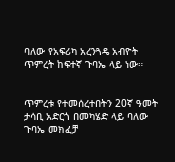ባለው የአፍሪካ አረንጓዴ አብዮት ጥምረት ከፍተኛ ጉባኤ ላይ ነው።


ጥምረቱ የተመሰረተበትን 20ኛ ዓመት ታሳቢ አድርጎ በመካሄድ ላይ ባለው ጉባኤ መክፈቻ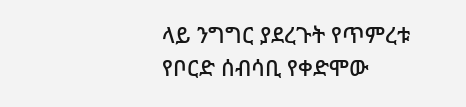ላይ ንግግር ያደረጉት የጥምረቱ የቦርድ ሰብሳቢ የቀድሞው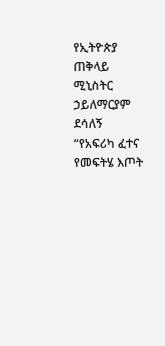የኢትዮጵያ ጠቅላይ ሚኒስትር ኃይለማርያም ደሳለኝ “የአፍሪካ ፈተና የመፍትሄ እጦት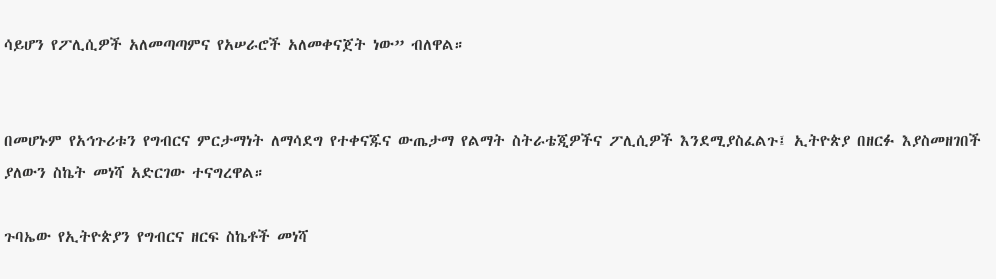ሳይሆን የፖሊሲዎች አለመጣጣምና የአሠራሮች አለመቀናጀት ነው” ብለዋል።


በመሆኑም የአኅጉሪቱን የግብርና ምርታማነት ለማሳደግ የተቀናጁና ውጤታማ የልማት ስትራቴጂዎችና ፖሊሲዎች እንደሚያስፈልጉ፤ ኢትዮጵያ በዘርፉ እያስመዘገበች ያለውን ስኬት መነሻ አድርገው ተናግረዋል።

ጉባኤው የኢትዮጵያን የግብርና ዘርፍ ስኬቶች መነሻ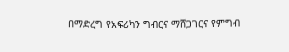በማድረግ የአፍሪካን ግብርና ማሸጋገርና የምግብ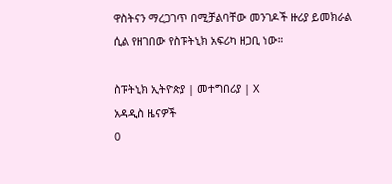ዋስትናን ማረጋገጥ በሚቻልባቸው መንገዶች ዙሪያ ይመክራል ሲል የዘገበው የስፑትኒክ አፍሪካ ዘጋቢ ነው።

ስፑትኒክ ኢትዮጵያ | መተግበሪያ | X
አዳዲስ ዜናዎች
0